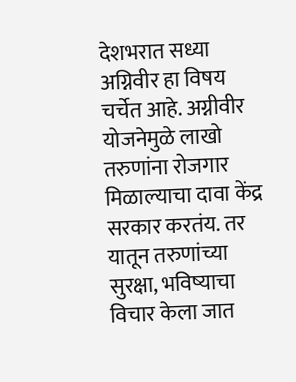देशभरात सध्या अग्निवीर हा विषय चर्चेत आहे. अग्नीवीर योजनेमुळे लाखो तरुणांना रोजगार मिळाल्याचा दावा केंद्र सरकार करतंय. तर यातून तरुणांच्या सुरक्षा, भविष्याचा विचार केला जात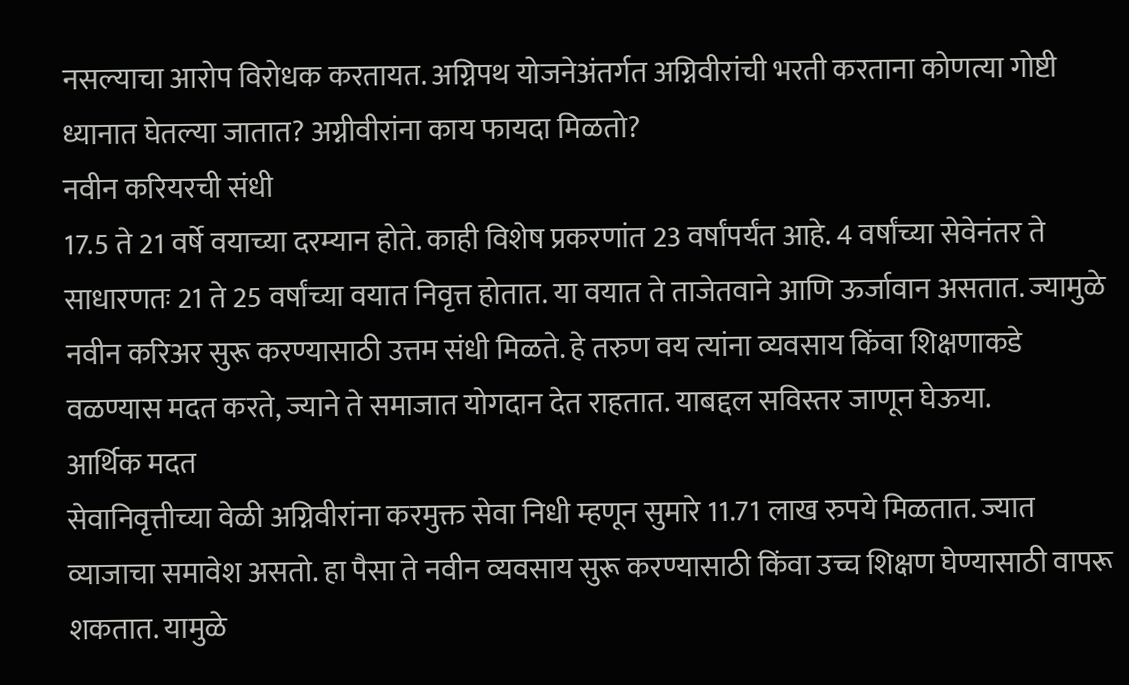नसल्याचा आरोप विरोधक करतायत. अग्निपथ योजनेअंतर्गत अग्निवीरांची भरती करताना कोणत्या गोष्टी ध्यानात घेतल्या जातात? अग्नीवीरांना काय फायदा मिळतो?
नवीन करियरची संधी
17.5 ते 21 वर्षे वयाच्या दरम्यान होते. काही विशेष प्रकरणांत 23 वर्षांपर्यंत आहे. 4 वर्षांच्या सेवेनंतर ते साधारणतः 21 ते 25 वर्षांच्या वयात निवृत्त होतात. या वयात ते ताजेतवाने आणि ऊर्जावान असतात. ज्यामुळे नवीन करिअर सुरू करण्यासाठी उत्तम संधी मिळते. हे तरुण वय त्यांना व्यवसाय किंवा शिक्षणाकडे वळण्यास मदत करते, ज्याने ते समाजात योगदान देत राहतात. याबद्दल सविस्तर जाणून घेऊया.
आर्थिक मदत
सेवानिवृत्तीच्या वेळी अग्निवीरांना करमुक्त सेवा निधी म्हणून सुमारे 11.71 लाख रुपये मिळतात. ज्यात व्याजाचा समावेश असतो. हा पैसा ते नवीन व्यवसाय सुरू करण्यासाठी किंवा उच्च शिक्षण घेण्यासाठी वापरू शकतात. यामुळे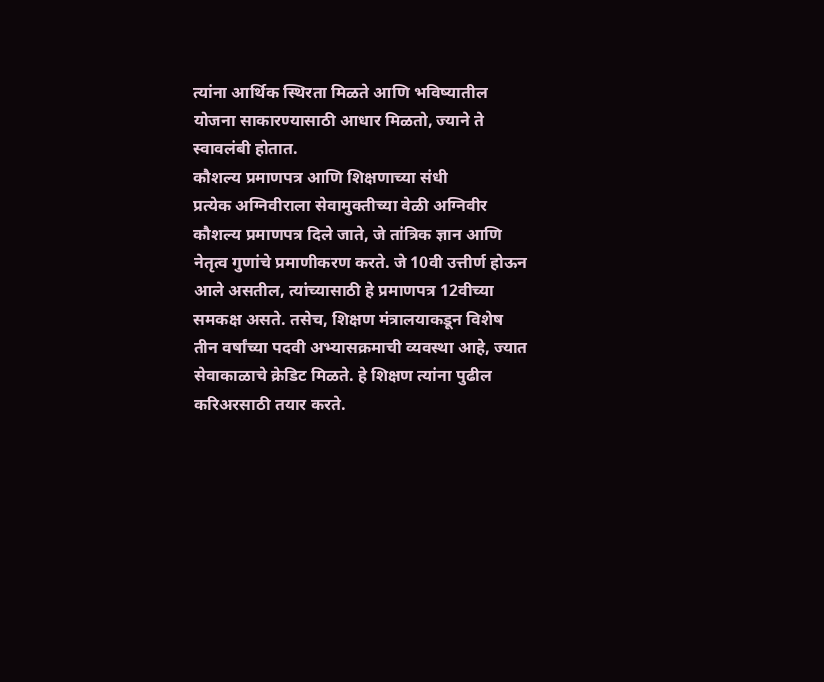त्यांना आर्थिक स्थिरता मिळते आणि भविष्यातील योजना साकारण्यासाठी आधार मिळतो, ज्याने ते स्वावलंबी होतात.
कौशल्य प्रमाणपत्र आणि शिक्षणाच्या संधी
प्रत्येक अग्निवीराला सेवामुक्तीच्या वेळी अग्निवीर कौशल्य प्रमाणपत्र दिले जाते, जे तांत्रिक ज्ञान आणि नेतृत्व गुणांचे प्रमाणीकरण करते. जे 10वी उत्तीर्ण होऊन आले असतील, त्यांच्यासाठी हे प्रमाणपत्र 12वीच्या समकक्ष असते. तसेच, शिक्षण मंत्रालयाकडून विशेष तीन वर्षांच्या पदवी अभ्यासक्रमाची व्यवस्था आहे, ज्यात सेवाकाळाचे क्रेडिट मिळते. हे शिक्षण त्यांना पुढील करिअरसाठी तयार करते.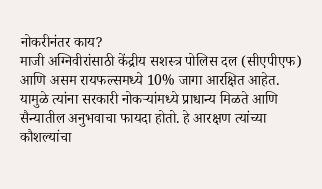नोकरीनंतर काय?
माजी अग्निवीरांसाठी केंद्रीय सशस्त्र पोलिस दल (सीएपीएफ) आणि असम रायफल्समध्ये 10% जागा आरक्षित आहेत. यामुळे त्यांना सरकारी नोकऱ्यांमध्ये प्राधान्य मिळते आणि सैन्यातील अनुभवाचा फायदा होतो. हे आरक्षण त्यांच्या कौशल्यांचा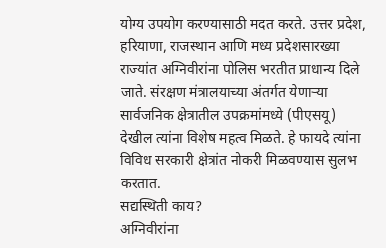योग्य उपयोग करण्यासाठी मदत करते. उत्तर प्रदेश, हरियाणा, राजस्थान आणि मध्य प्रदेशसारख्या राज्यांत अग्निवीरांना पोलिस भरतीत प्राधान्य दिले जाते. संरक्षण मंत्रालयाच्या अंतर्गत येणाऱ्या सार्वजनिक क्षेत्रातील उपक्रमांमध्ये (पीएसयू) देखील त्यांना विशेष महत्व मिळते. हे फायदे त्यांना विविध सरकारी क्षेत्रांत नोकरी मिळवण्यास सुलभ करतात.
सद्यस्थिती काय?
अग्निवीरांना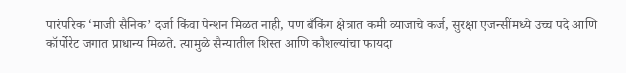पारंपरिक ‘माजी सैनिक’ दर्जा किंवा पेन्शन मिळत नाही, पण बँकिंग क्षेत्रात कमी व्याजाचे कर्ज, सुरक्षा एजन्सींमध्ये उच्च पदे आणि कॉर्पोरेट जगात प्राधान्य मिळते. त्यामुळे सैन्यातील शिस्त आणि कौशल्यांचा फायदा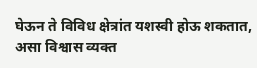घेऊन ते विविध क्षेत्रांत यशस्वी होऊ शकतात, असा विश्वास व्यक्त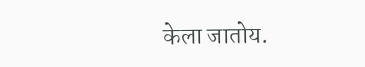केला जातोय.